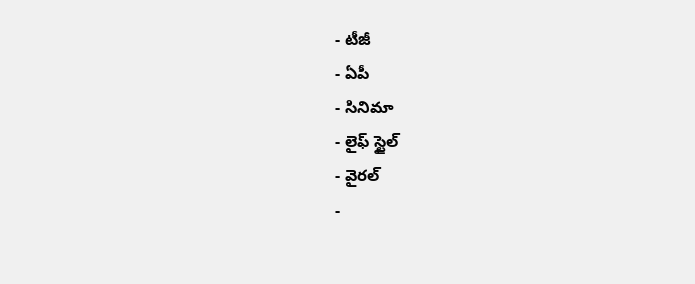- టీజీ
- ఏపీ
- సినిమా
- లైఫ్ స్టైల్
- వైరల్
-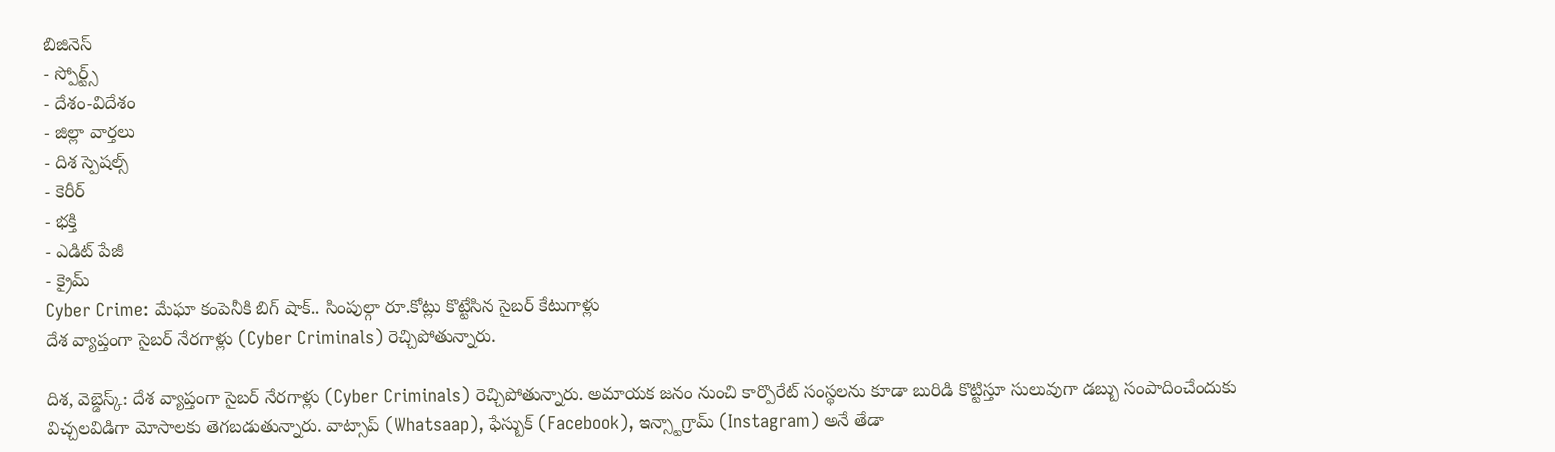బిజినెస్
- స్పోర్ట్స్
- దేశం-విదేశం
- జిల్లా వార్తలు
- దిశ స్పెషల్స్
- కెరీర్
- భక్తి
- ఎడిట్ పేజీ
- క్రైమ్
Cyber Crime: మేఘా కంపెనీకి బిగ్ షాక్.. సింపుల్గా రూ.కోట్లు కొట్టేసిన సైబర్ కేటుగాళ్లు
దేశ వ్యాప్తంగా సైబర్ నేరగాళ్లు (Cyber Criminals) రెచ్చిపోతున్నారు.

దిశ, వెబ్డెస్క్: దేశ వ్యాప్తంగా సైబర్ నేరగాళ్లు (Cyber Criminals) రెచ్చిపోతున్నారు. అమాయక జనం నుంచి కార్పొరేట్ సంస్థలను కూడా బురిడి కొట్టిస్తూ సులువుగా డబ్బు సంపాదించేందుకు విచ్చలవిడిగా మోసాలకు తెగబడుతున్నారు. వాట్సాప్ (Whatsaap), ఫేస్బుక్ (Facebook), ఇన్స్టాగ్రామ్ (Instagram) అనే తేడా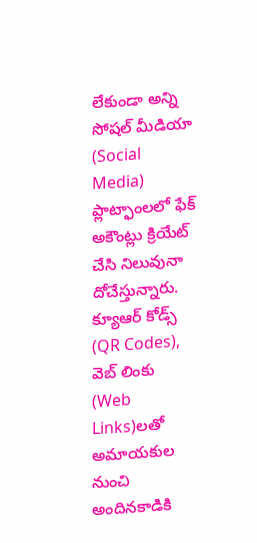లేకుండా అన్ని సోషల్ మీడియా (Social Media) ప్లాట్ఫాంలలో ఫేక్ అకౌంట్లు క్రియేట్ చేసి నిలువునా దోచేస్తున్నారు. క్యూఆర్ కోడ్స్ (QR Codes), వెబ్ లింకు (Web Links)లతో అమాయకుల నుంచి అందినకాడికి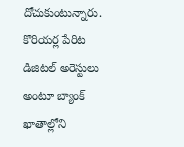దోచుకుంటున్నారు. కొరియర్ల పేరిట డిజిటల్ అరెస్టులు అంటూ బ్యాంక్ ఖాతాల్లోని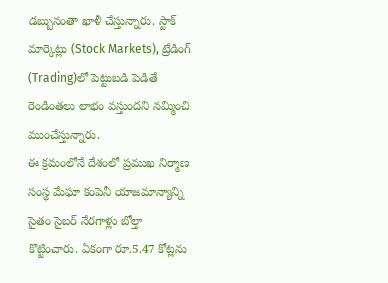డబ్బునంతా ఖాళీ చేస్తున్నారు. స్టాక్ మార్కెట్లు (Stock Markets), ట్రేడింగ్ (Trading)లో పెట్టుబడి పెడితే రెండింతలు లాభం వస్తుందని నమ్మించి ముంచేస్తున్నారు.
ఈ క్రమంలోనే దేశంలో ప్రముఖ నిర్మాణ సంస్థ మేఘా కంపెనీ యాజమాన్యాన్ని సైతం సైబర్ నేరగాళ్లు బోల్తా కొట్టించారు. ఏకంగా రూ.5.47 కోట్లను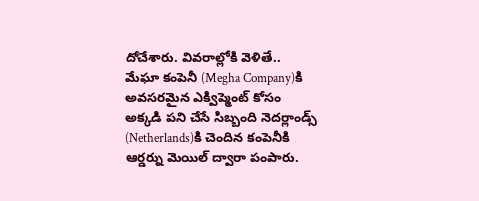దోచేశారు. వివరాల్లోకి వెళితే.. మేఘా కంపెనీ (Megha Company)కి అవసరమైన ఎక్విప్మెంట్ కోసం అక్కడి పని చేసే సిబ్బంది నెదర్లాండ్స్ (Netherlands)కి చెందిన కంపెనీకి ఆర్డర్ను మెయిల్ ద్వారా పంపారు.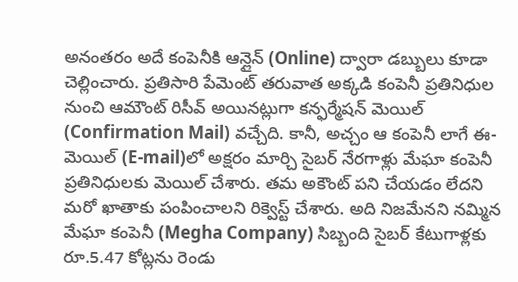అనంతరం అదే కంపెనీకి ఆన్లైన్ (Online) ద్వారా డబ్బులు కూడా చెల్లించారు. ప్రతిసారి పేమెంట్ తరువాత అక్కడి కంపెనీ ప్రతినిధుల నుంచి ఆమౌంట్ రిసీవ్ అయినట్లుగా కన్ఫర్మేషన్ మెయిల్ (Confirmation Mail) వచ్చేది. కానీ, అచ్చం ఆ కంపెనీ లాగే ఈ-మెయిల్ (E-mail)లో అక్షరం మార్చి సైబర్ నేరగాళ్లు మేఘా కంపెనీ ప్రతినిధులకు మెయిల్ చేశారు. తమ అకౌంట్ పని చేయడం లేదని మరో ఖాతాకు పంపించాలని రిక్వెస్ట్ చేశారు. అది నిజమేనని నమ్మిన మేఘా కంపెనీ (Megha Company) సిబ్బంది సైబర్ కేటుగాళ్లకు రూ.5.47 కోట్లను రెండు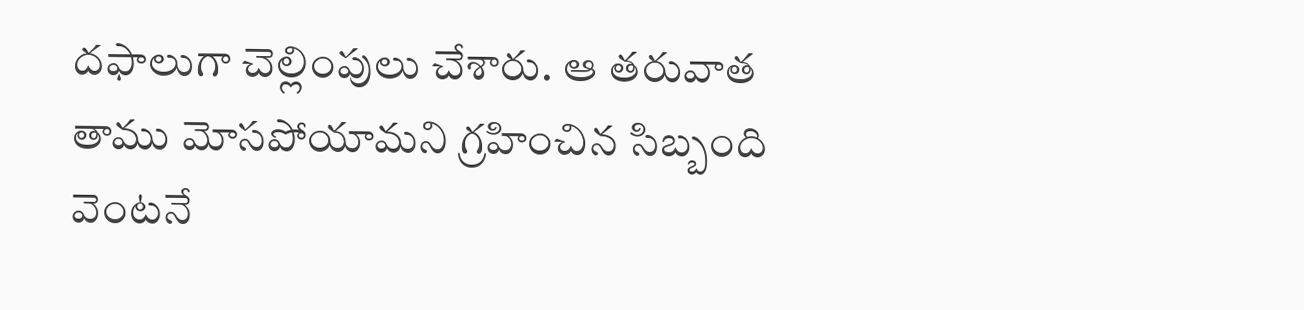దఫాలుగా చెల్లింపులు చేశారు. ఆ తరువాత తాము మోసపోయామని గ్రహించిన సిబ్బంది వెంటనే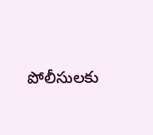పోలీసులకు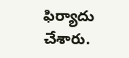ఫిర్యాదు చేశారు.